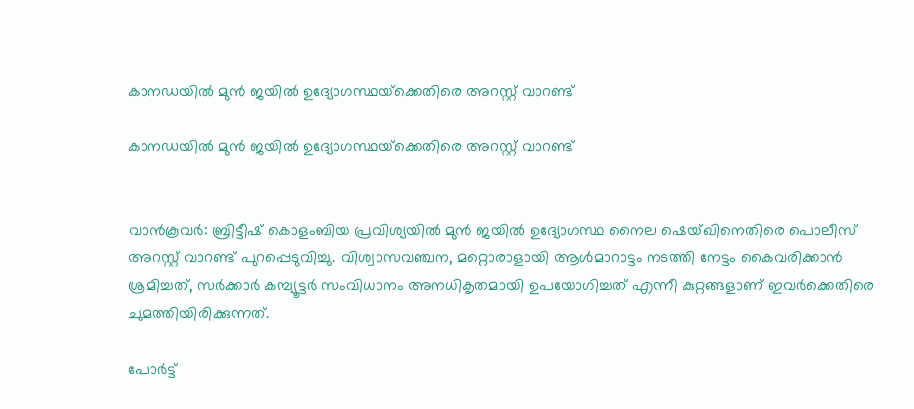കാനഡയില്‍ മുന്‍ ജയില്‍ ഉദ്യോഗസ്ഥയ്‌ക്കെതിരെ അറസ്റ്റ് വാറണ്ട്

കാനഡയില്‍ മുന്‍ ജയില്‍ ഉദ്യോഗസ്ഥയ്‌ക്കെതിരെ അറസ്റ്റ് വാറണ്ട്


വാന്‍കൂവര്‍: ബ്രിട്ടീഷ് കൊളംബിയ പ്രവിശ്യയില്‍ മുന്‍ ജയില്‍ ഉദ്യോഗസ്ഥ നൈല ഷെയ്ഖിനെതിരെ പൊലീസ് അറസ്റ്റ് വാറണ്ട് പുറപ്പെടുവിച്ചു. വിശ്വാസവഞ്ചന, മറ്റൊരാളായി ആള്‍മാറാട്ടം നടത്തി നേട്ടം കൈവരിക്കാന്‍ ശ്രമിച്ചത്, സര്‍ക്കാര്‍ കമ്പ്യൂട്ടര്‍ സംവിധാനം അനധികൃതമായി ഉപയോഗിച്ചത് എന്നീ കുറ്റങ്ങളാണ് ഇവര്‍ക്കെതിരെ ചുമത്തിയിരിക്കുന്നത്.

പോര്‍ട്ട്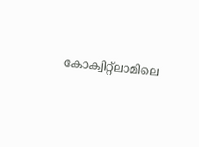കോക്വിറ്റ്‌ലാമിലെ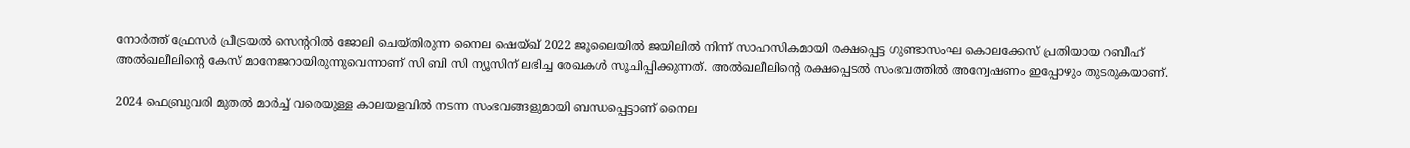നോര്‍ത്ത് ഫ്രേസര്‍ പ്രീട്രയല്‍ സെന്ററില്‍ ജോലി ചെയ്തിരുന്ന നൈല ഷെയ്ഖ് 2022 ജൂലൈയില്‍ ജയിലില്‍ നിന്ന് സാഹസികമായി രക്ഷപ്പെട്ട ഗുണ്ടാസംഘ കൊലക്കേസ് പ്രതിയായ റബീഹ് അല്‍ഖലീലിന്റെ കേസ് മാനേജറായിരുന്നുവെന്നാണ് സി ബി സി ന്യൂസിന് ലഭിച്ച രേഖകള്‍ സൂചിപ്പിക്കുന്നത്. അല്‍ഖലീലിന്റെ രക്ഷപ്പെടല്‍ സംഭവത്തില്‍ അന്വേഷണം ഇപ്പോഴും തുടരുകയാണ്.

2024 ഫെബ്രുവരി മുതല്‍ മാര്‍ച്ച് വരെയുള്ള കാലയളവില്‍ നടന്ന സംഭവങ്ങളുമായി ബന്ധപ്പെട്ടാണ് നൈല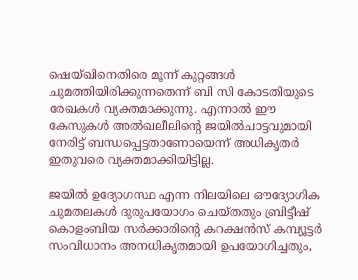ഷെയ്ഖിനെതിരെ മൂന്ന് കുറ്റങ്ങള്‍ ചുമത്തിയിരിക്കുന്നതെന്ന് ബി സി കോടതിയുടെ രേഖകള്‍ വ്യക്തമാക്കുന്നു. എന്നാല്‍ ഈ കേസുകള്‍ അല്‍ഖലീലിന്റെ ജയില്‍ചാട്ടവുമായി നേരിട്ട് ബന്ധപ്പെട്ടതാണോയെന്ന് അധികൃതര്‍ ഇതുവരെ വ്യക്തമാക്കിയിട്ടില്ല.

ജയില്‍ ഉദ്യോഗസ്ഥ എന്ന നിലയിലെ ഔദ്യോഗിക ചുമതലകള്‍ ദുരുപയോഗം ചെയ്തതും ബ്രിട്ടീഷ് കൊളംബിയ സര്‍ക്കാരിന്റെ കറക്ഷന്‍സ് കമ്പ്യൂട്ടര്‍ സംവിധാനം അനധികൃതമായി ഉപയോഗിച്ചതും,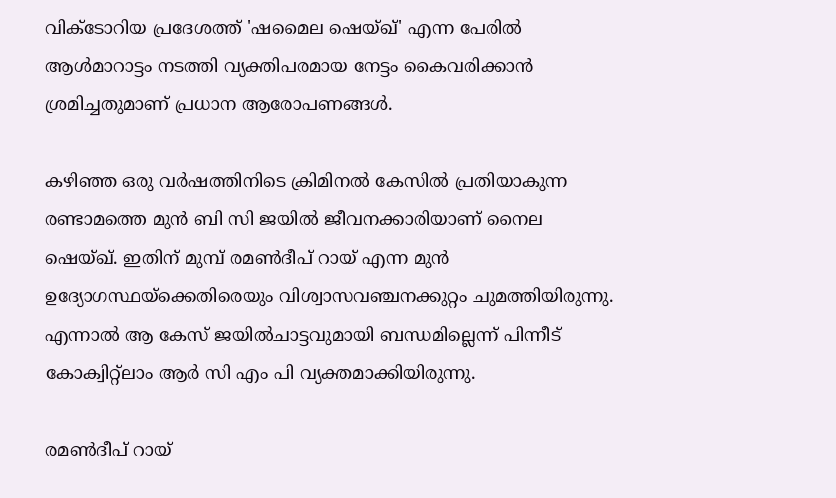വിക്ടോറിയ പ്രദേശത്ത് 'ഷമൈല ഷെയ്ഖ്' എന്ന പേരില്‍ ആള്‍മാറാട്ടം നടത്തി വ്യക്തിപരമായ നേട്ടം കൈവരിക്കാന്‍ ശ്രമിച്ചതുമാണ് പ്രധാന ആരോപണങ്ങള്‍.

കഴിഞ്ഞ ഒരു വര്‍ഷത്തിനിടെ ക്രിമിനല്‍ കേസില്‍ പ്രതിയാകുന്ന രണ്ടാമത്തെ മുന്‍ ബി സി ജയില്‍ ജീവനക്കാരിയാണ് നൈല ഷെയ്ഖ്. ഇതിന് മുമ്പ് രമണ്‍ദീപ് റായ് എന്ന മുന്‍ ഉദ്യോഗസ്ഥയ്‌ക്കെതിരെയും വിശ്വാസവഞ്ചനക്കുറ്റം ചുമത്തിയിരുന്നു. എന്നാല്‍ ആ കേസ് ജയില്‍ചാട്ടവുമായി ബന്ധമില്ലെന്ന് പിന്നീട് കോക്വിറ്റ്‌ലാം ആര്‍ സി എം പി വ്യക്തമാക്കിയിരുന്നു.

രമണ്‍ദീപ് റായ്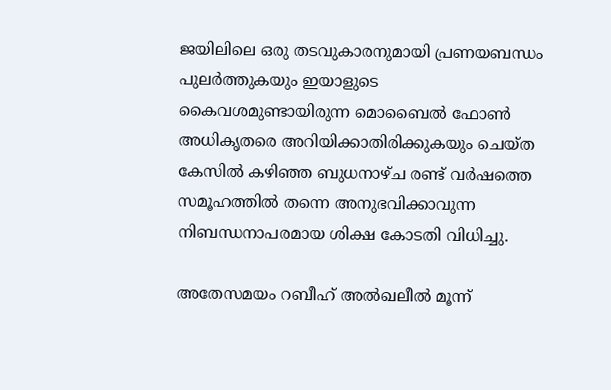ജയിലിലെ ഒരു തടവുകാരനുമായി പ്രണയബന്ധം പുലര്‍ത്തുകയും ഇയാളുടെ കൈവശമുണ്ടായിരുന്ന മൊബൈല്‍ ഫോണ്‍ അധികൃതരെ അറിയിക്കാതിരിക്കുകയും ചെയ്ത കേസില്‍ കഴിഞ്ഞ ബുധനാഴ്ച രണ്ട് വര്‍ഷത്തെ സമൂഹത്തില്‍ തന്നെ അനുഭവിക്കാവുന്ന നിബന്ധനാപരമായ ശിക്ഷ കോടതി വിധിച്ചു.

അതേസമയം റബീഹ് അല്‍ഖലീല്‍ മൂന്ന്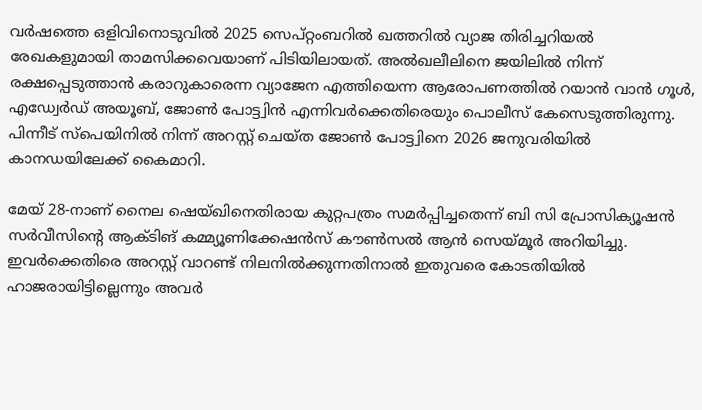വര്‍ഷത്തെ ഒളിവിനൊടുവില്‍ 2025 സെപ്റ്റംബറില്‍ ഖത്തറില്‍ വ്യാജ തിരിച്ചറിയല്‍ രേഖകളുമായി താമസിക്കവെയാണ് പിടിയിലായത്. അല്‍ഖലീലിനെ ജയിലില്‍ നിന്ന് രക്ഷപ്പെടുത്താന്‍ കരാറുകാരെന്ന വ്യാജേന എത്തിയെന്ന ആരോപണത്തില്‍ റയാന്‍ വാന്‍ ഗൂള്‍, എഡ്വേര്‍ഡ് അയൂബ്, ജോണ്‍ പോട്ട്വിന്‍ എന്നിവര്‍ക്കെതിരെയും പൊലീസ് കേസെടുത്തിരുന്നു. പിന്നീട് സ്‌പെയിനില്‍ നിന്ന് അറസ്റ്റ് ചെയ്ത ജോണ്‍ പോട്ട്വിനെ 2026 ജനുവരിയില്‍ കാനഡയിലേക്ക് കൈമാറി.

മേയ് 28-നാണ് നൈല ഷെയ്ഖിനെതിരായ കുറ്റപത്രം സമര്‍പ്പിച്ചതെന്ന് ബി സി പ്രോസിക്യൂഷന്‍ സര്‍വീസിന്റെ ആക്ടിങ് കമ്മ്യൂണിക്കേഷന്‍സ് കൗണ്‍സല്‍ ആന്‍ സെയ്മൂര്‍ അറിയിച്ചു. ഇവര്‍ക്കെതിരെ അറസ്റ്റ് വാറണ്ട് നിലനില്‍ക്കുന്നതിനാല്‍ ഇതുവരെ കോടതിയില്‍ ഹാജരായിട്ടില്ലെന്നും അവര്‍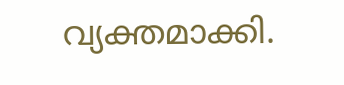വ്യക്തമാക്കി.